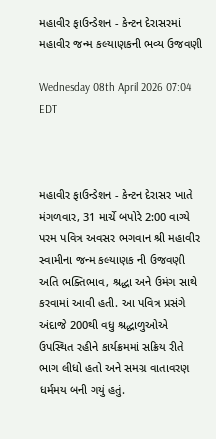મહાવીર ફાઉન્ડેશન - કેન્ટન દેરાસરમાં મહાવીર જન્મ કલ્યાણકની ભવ્ય ઉજવણી

Wednesday 08th April 2026 07:04 EDT



મહાવીર ફાઉન્ડેશન - કેન્ટન દેરાસર ખાતે મંગળવાર, 31 માર્ચે બપોરે 2:00 વાગ્યે પરમ પવિત્ર અવસર ભગવાન શ્રી મહાવીર સ્વામીના જન્મ કલ્યાણક ની ઉજવણી અતિ ભક્તિભાવ, શ્રદ્ધા અને ઉમંગ સાથે કરવામાં આવી હતી. આ પવિત્ર પ્રસંગે અંદાજે 200થી વધુ શ્રદ્ધાળુઓએ ઉપસ્થિત રહીને કાર્યક્રમમાં સક્રિય રીતે ભાગ લીધો હતો અને સમગ્ર વાતાવરણ ધર્મમય બની ગયું હતું.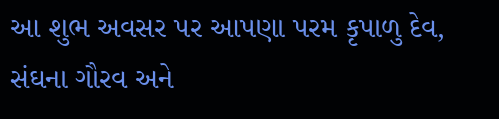આ શુભ અવસર પર આપણા પરમ કૃપાળુ દેવ, સંઘના ગૌરવ અને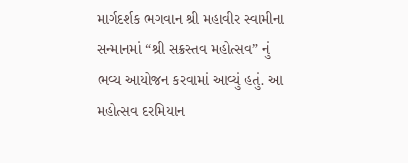માર્ગદર્શક ભગવાન શ્રી મહાવીર સ્વામીના સન્માનમાં “શ્રી સક્રસ્તવ મહોત્સવ” નું ભવ્ય આયોજન કરવામાં આવ્યું હતું. આ મહોત્સવ દરમિયાન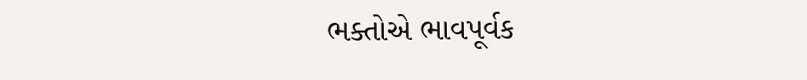ભક્તોએ ભાવપૂર્વક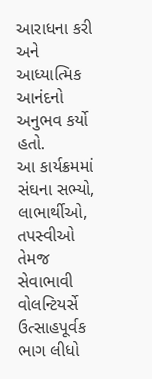આરાધના કરી અને આધ્યાત્મિક આનંદનો અનુભવ કર્યો હતો.
આ કાર્યક્રમમાં સંઘના સભ્યો, લાભાર્થીઓ, તપસ્વીઓ તેમજ સેવાભાવી વોલન્ટિયર્સે ઉત્સાહપૂર્વક ભાગ લીધો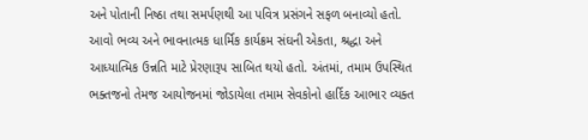અને પોતાની નિષ્ઠા તથા સમર્પણથી આ પવિત્ર પ્રસંગને સફળ બનાવ્યો હતો. આવો ભવ્ય અને ભાવનાત્મક ધાર્મિક કાર્યક્રમ સંઘની એકતા, શ્રદ્ધા અને આધ્યાત્મિક ઉન્નતિ માટે પ્રેરણારૂપ સાબિત થયો હતો. અંતમાં, તમામ ઉપસ્થિત ભક્તજનો તેમજ આયોજનમાં જોડાયેલા તમામ સેવકોનો હાર્દિક આભાર વ્યક્ત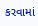કરવામાં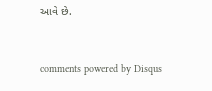આવે છે.


comments powered by Disqus